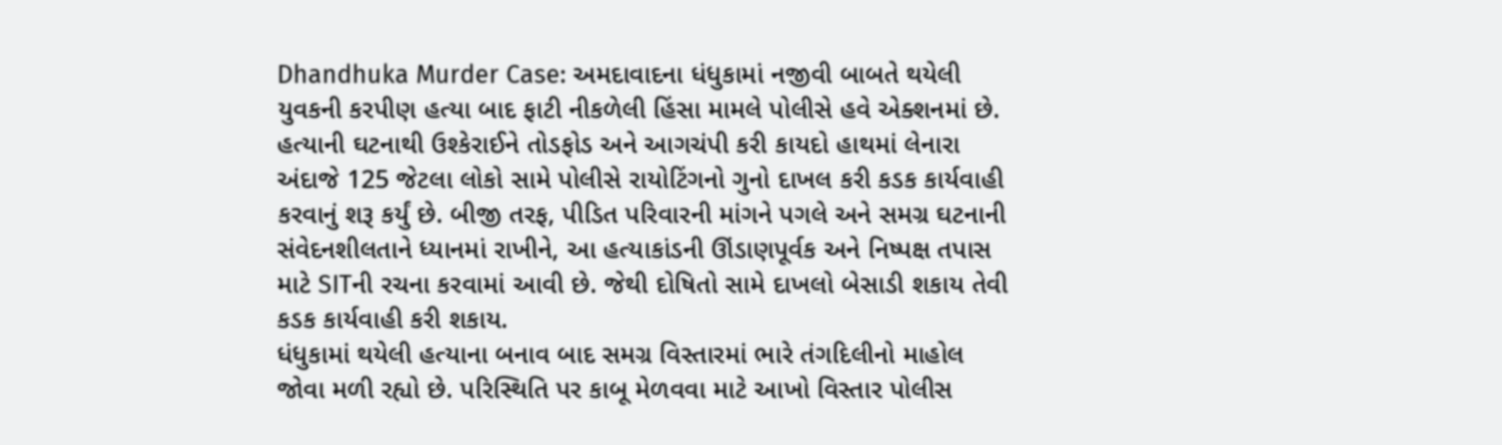Dhandhuka Murder Case: અમદાવાદના ધંધુકામાં નજીવી બાબતે થયેલી યુવકની કરપીણ હત્યા બાદ ફાટી નીકળેલી હિંસા મામલે પોલીસે હવે એક્શનમાં છે. હત્યાની ઘટનાથી ઉશ્કેરાઈને તોડફોડ અને આગચંપી કરી કાયદો હાથમાં લેનારા અંદાજે 125 જેટલા લોકો સામે પોલીસે રાયોટિંગનો ગુનો દાખલ કરી કડક કાર્યવાહી કરવાનું શરૂ કર્યું છે. બીજી તરફ, પીડિત પરિવારની માંગને પગલે અને સમગ્ર ઘટનાની સંવેદનશીલતાને ધ્યાનમાં રાખીને, આ હત્યાકાંડની ઊંડાણપૂર્વક અને નિષ્પક્ષ તપાસ માટે SITની રચના કરવામાં આવી છે. જેથી દોષિતો સામે દાખલો બેસાડી શકાય તેવી કડક કાર્યવાહી કરી શકાય.
ધંધુકામાં થયેલી હત્યાના બનાવ બાદ સમગ્ર વિસ્તારમાં ભારે તંગદિલીનો માહોલ જોવા મળી રહ્યો છે. પરિસ્થિતિ પર કાબૂ મેળવવા માટે આખો વિસ્તાર પોલીસ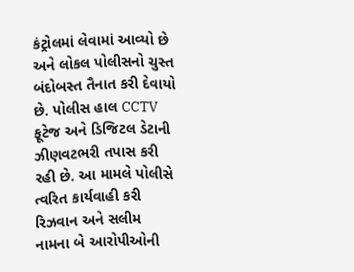કંટ્રોલમાં લેવામાં આવ્યો છે અને લોકલ પોલીસનો ચુસ્ત બંદોબસ્ત તૈનાત કરી દેવાયો છે. પોલીસ હાલ CCTV ફૂટેજ અને ડિજિટલ ડેટાની ઝીણવટભરી તપાસ કરી રહી છે. આ મામલે પોલીસે ત્વરિત કાર્યવાહી કરી રિઝવાન અને સલીમ નામના બે આરોપીઓની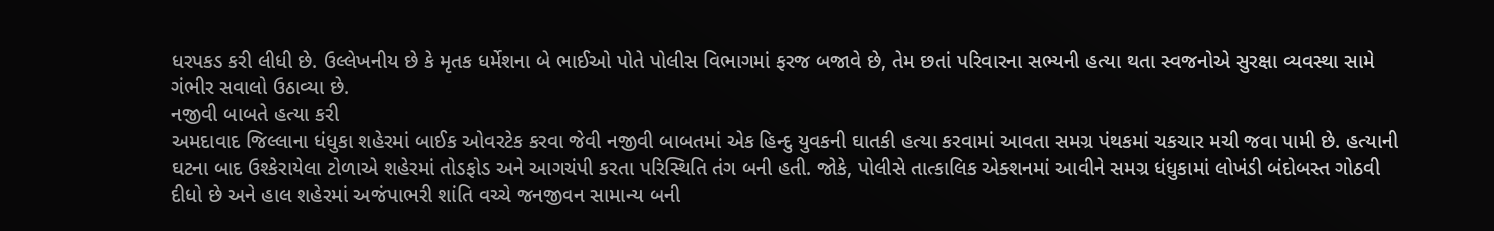ધરપકડ કરી લીધી છે. ઉલ્લેખનીય છે કે મૃતક ધર્મેશના બે ભાઈઓ પોતે પોલીસ વિભાગમાં ફરજ બજાવે છે, તેમ છતાં પરિવારના સભ્યની હત્યા થતા સ્વજનોએ સુરક્ષા વ્યવસ્થા સામે ગંભીર સવાલો ઉઠાવ્યા છે.
નજીવી બાબતે હત્યા કરી
અમદાવાદ જિલ્લાના ધંધુકા શહેરમાં બાઈક ઓવરટેક કરવા જેવી નજીવી બાબતમાં એક હિન્દુ યુવકની ઘાતકી હત્યા કરવામાં આવતા સમગ્ર પંથકમાં ચકચાર મચી જવા પામી છે. હત્યાની ઘટના બાદ ઉશ્કેરાયેલા ટોળાએ શહેરમાં તોડફોડ અને આગચંપી કરતા પરિસ્થિતિ તંગ બની હતી. જોકે, પોલીસે તાત્કાલિક એક્શનમાં આવીને સમગ્ર ધંધુકામાં લોખંડી બંદોબસ્ત ગોઠવી દીધો છે અને હાલ શહેરમાં અજંપાભરી શાંતિ વચ્ચે જનજીવન સામાન્ય બની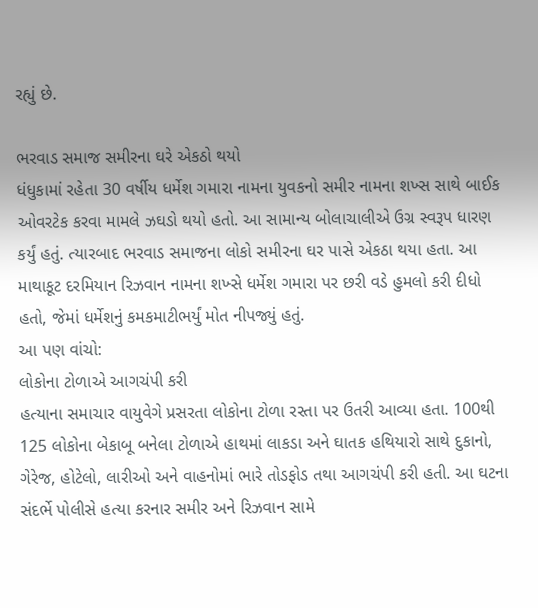રહ્યું છે.

ભરવાડ સમાજ સમીરના ઘરે એકઠો થયો
ધંધુકામાં રહેતા 30 વર્ષીય ધર્મેશ ગમારા નામના યુવકનો સમીર નામના શખ્સ સાથે બાઈક ઓવરટેક કરવા મામલે ઝઘડો થયો હતો. આ સામાન્ય બોલાચાલીએ ઉગ્ર સ્વરૂપ ધારણ કર્યું હતું. ત્યારબાદ ભરવાડ સમાજના લોકો સમીરના ઘર પાસે એકઠા થયા હતા. આ માથાકૂટ દરમિયાન રિઝવાન નામના શખ્સે ધર્મેશ ગમારા પર છરી વડે હુમલો કરી દીધો હતો, જેમાં ધર્મેશનું કમકમાટીભર્યું મોત નીપજ્યું હતું.
આ પણ વાંચો:
લોકોના ટોળાએ આગચંપી કરી
હત્યાના સમાચાર વાયુવેગે પ્રસરતા લોકોના ટોળા રસ્તા પર ઉતરી આવ્યા હતા. 100થી 125 લોકોના બેકાબૂ બનેલા ટોળાએ હાથમાં લાકડા અને ઘાતક હથિયારો સાથે દુકાનો, ગેરેજ, હોટેલો, લારીઓ અને વાહનોમાં ભારે તોડફોડ તથા આગચંપી કરી હતી. આ ઘટના સંદર્ભે પોલીસે હત્યા કરનાર સમીર અને રિઝવાન સામે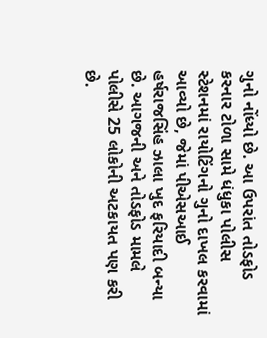ગુનો નોંધ્યો છે. આ ઉપરાંત તોડફોડ કરનાર ટોળા સામે ધંધુકા પોલીસ સ્ટેશનમાં રાયોટિંગનો ગુનો દાખલ કરવામાં આવ્યો છે, જેમાં પીએસઆઈ હર્ષરાજસિંહ ઝાલા ખુદ ફરિયાદી બન્યા છે. આગજની અને તોડફોડ મામલે પોલીસે 25 લોકોની અટકાયત પણ કરી છે.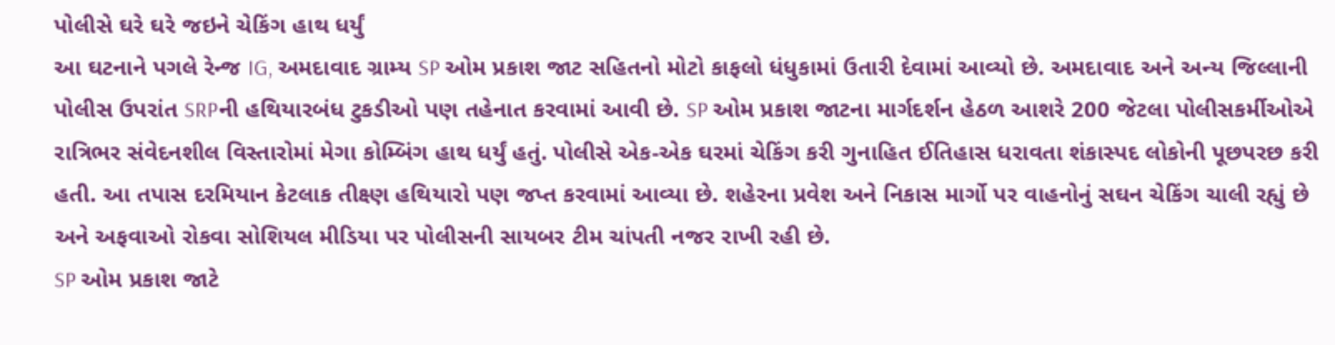પોલીસે ઘરે ઘરે જઇને ચેકિંગ હાથ ધર્યું
આ ઘટનાને પગલે રેન્જ IG, અમદાવાદ ગ્રામ્ય SP ઓમ પ્રકાશ જાટ સહિતનો મોટો કાફલો ધંધુકામાં ઉતારી દેવામાં આવ્યો છે. અમદાવાદ અને અન્ય જિલ્લાની પોલીસ ઉપરાંત SRPની હથિયારબંધ ટુકડીઓ પણ તહેનાત કરવામાં આવી છે. SP ઓમ પ્રકાશ જાટના માર્ગદર્શન હેઠળ આશરે 200 જેટલા પોલીસકર્મીઓએ રાત્રિભર સંવેદનશીલ વિસ્તારોમાં મેગા કોમ્બિંગ હાથ ધર્યું હતું. પોલીસે એક-એક ઘરમાં ચેકિંગ કરી ગુનાહિત ઈતિહાસ ધરાવતા શંકાસ્પદ લોકોની પૂછપરછ કરી હતી. આ તપાસ દરમિયાન કેટલાક તીક્ષ્ણ હથિયારો પણ જપ્ત કરવામાં આવ્યા છે. શહેરના પ્રવેશ અને નિકાસ માર્ગો પર વાહનોનું સઘન ચેકિંગ ચાલી રહ્યું છે અને અફવાઓ રોકવા સોશિયલ મીડિયા પર પોલીસની સાયબર ટીમ ચાંપતી નજર રાખી રહી છે.
SP ઓમ પ્રકાશ જાટે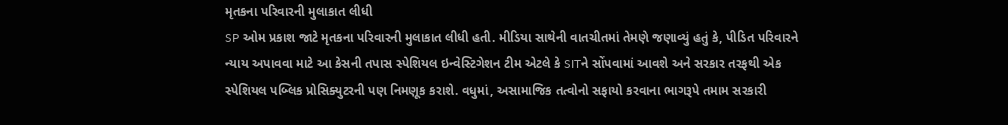મૃતકના પરિવારની મુલાકાત લીધી
SP ઓમ પ્રકાશ જાટે મૃતકના પરિવારની મુલાકાત લીધી હતી. મીડિયા સાથેની વાતચીતમાં તેમણે જણાવ્યું હતું કે, પીડિત પરિવારને ન્યાય અપાવવા માટે આ કેસની તપાસ સ્પેશિયલ ઇન્વેસ્ટિગેશન ટીમ એટલે કે SITને સોંપવામાં આવશે અને સરકાર તરફથી એક સ્પેશિયલ પબ્લિક પ્રોસિક્યુટરની પણ નિમણૂક કરાશે. વધુમાં, અસામાજિક તત્વોનો સફાયો કરવાના ભાગરૂપે તમામ સરકારી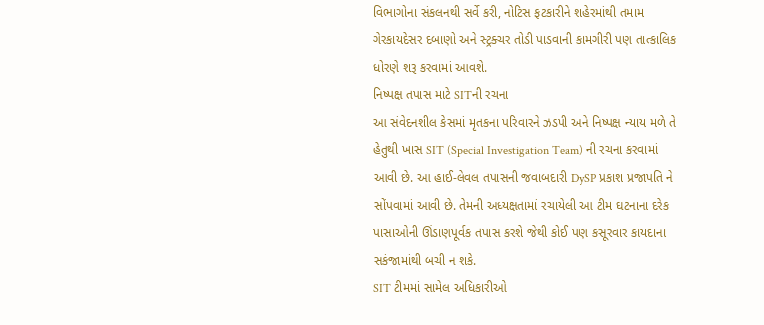વિભાગોના સંકલનથી સર્વે કરી, નોટિસ ફટકારીને શહેરમાંથી તમામ ગેરકાયદેસર દબાણો અને સ્ટ્રક્ચર તોડી પાડવાની કામગીરી પણ તાત્કાલિક ધોરણે શરૂ કરવામાં આવશે.
નિષ્પક્ષ તપાસ માટે SITની રચના
આ સંવેદનશીલ કેસમાં મૃતકના પરિવારને ઝડપી અને નિષ્પક્ષ ન્યાય મળે તે હેતુથી ખાસ SIT (Special Investigation Team) ની રચના કરવામાં આવી છે. આ હાઈ-લેવલ તપાસની જવાબદારી DySP પ્રકાશ પ્રજાપતિ ને સોંપવામાં આવી છે. તેમની અધ્યક્ષતામાં રચાયેલી આ ટીમ ઘટનાના દરેક પાસાઓની ઊંડાણપૂર્વક તપાસ કરશે જેથી કોઈ પણ કસૂરવાર કાયદાના સકંજામાંથી બચી ન શકે.
SIT ટીમમાં સામેલ અધિકારીઓ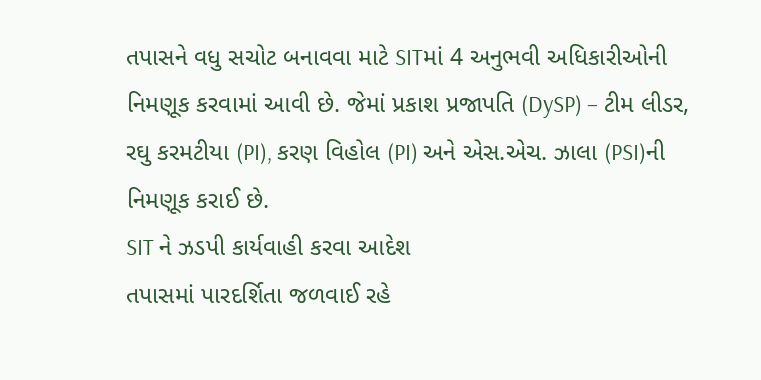તપાસને વધુ સચોટ બનાવવા માટે SITમાં 4 અનુભવી અધિકારીઓની નિમણૂક કરવામાં આવી છે. જેમાં પ્રકાશ પ્રજાપતિ (DySP) – ટીમ લીડર, રઘુ કરમટીયા (PI), કરણ વિહોલ (PI) અને એસ.એચ. ઝાલા (PSI)ની નિમણૂક કરાઈ છે.
SIT ને ઝડપી કાર્યવાહી કરવા આદેશ
તપાસમાં પારદર્શિતા જળવાઈ રહે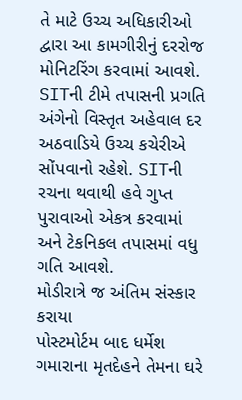તે માટે ઉચ્ચ અધિકારીઓ દ્વારા આ કામગીરીનું દરરોજ મોનિટરિંગ કરવામાં આવશે. SITની ટીમે તપાસની પ્રગતિ અંગેનો વિસ્તૃત અહેવાલ દર અઠવાડિયે ઉચ્ચ કચેરીએ સોંપવાનો રહેશે. SITની રચના થવાથી હવે ગુપ્ત પુરાવાઓ એકત્ર કરવામાં અને ટેકનિકલ તપાસમાં વધુ ગતિ આવશે.
મોડીરાત્રે જ અંતિમ સંસ્કાર કરાયા
પોસ્ટમોર્ટમ બાદ ધર્મેશ ગમારાના મૃતદેહને તેમના ઘરે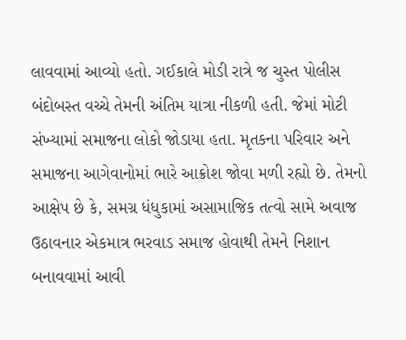લાવવામાં આવ્યો હતો. ગઈકાલે મોડી રાત્રે જ ચુસ્ત પોલીસ બંદોબસ્ત વચ્ચે તેમની અંતિમ યાત્રા નીકળી હતી. જેમાં મોટી સંખ્યામાં સમાજના લોકો જોડાયા હતા. મૃતકના પરિવાર અને સમાજના આગેવાનોમાં ભારે આક્રોશ જોવા મળી રહ્યો છે. તેમનો આક્ષેપ છે કે, સમગ્ર ધંધુકામાં અસામાજિક તત્વો સામે અવાજ ઉઠાવનાર એકમાત્ર ભરવાડ સમાજ હોવાથી તેમને નિશાન બનાવવામાં આવી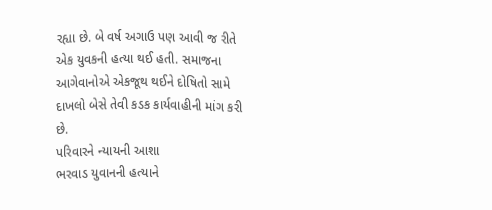રહ્યા છે. બે વર્ષ અગાઉ પણ આવી જ રીતે એક યુવકની હત્યા થઈ હતી. સમાજના આગેવાનોએ એકજૂથ થઈને દોષિતો સામે દાખલો બેસે તેવી કડક કાર્યવાહીની માંગ કરી છે.
પરિવારને ન્યાયની આશા
ભરવાડ યુવાનની હત્યાને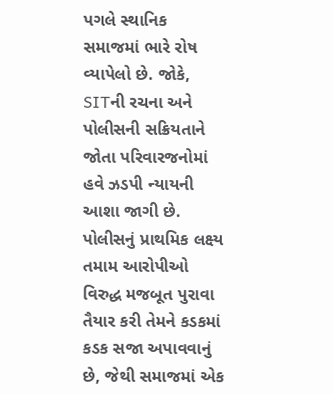પગલે સ્થાનિક સમાજમાં ભારે રોષ વ્યાપેલો છે. જોકે, SITની રચના અને પોલીસની સક્રિયતાને જોતા પરિવારજનોમાં હવે ઝડપી ન્યાયની આશા જાગી છે. પોલીસનું પ્રાથમિક લક્ષ્ય તમામ આરોપીઓ વિરુદ્ધ મજબૂત પુરાવા તૈયાર કરી તેમને કડકમાં કડક સજા અપાવવાનું છે, જેથી સમાજમાં એક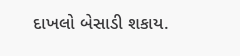દાખલો બેસાડી શકાય.